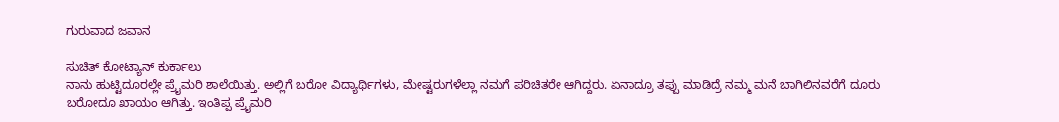ಗುರುವಾದ ಜವಾನ

ಸುಚಿತ್ ಕೋಟ್ಯಾನ್ ಕುರ್ಕಾಲು
ನಾನು ಹುಟ್ಟಿದೂರಲ್ಲೇ ಪ್ರೈಮರಿ ಶಾಲೆಯಿತ್ತು. ಅಲ್ಲಿಗೆ ಬರೋ ವಿದ್ಯಾರ್ಥಿಗಳು, ಮೇಷ್ಟರುಗಳೆಲ್ಲಾ ನಮಗೆ ಪರಿಚಿತರೇ ಆಗಿದ್ದರು. ಏನಾದ್ರೂ ತಪ್ಪು ಮಾಡಿದ್ರೆ ನಮ್ಮ ಮನೆ ಬಾಗಿಲಿನವರೆಗೆ ದೂರು ಬರೋದೂ ಖಾಯಂ ಆಗಿತ್ತು. ಇಂತಿಪ್ಪ ಪ್ರೈಮರಿ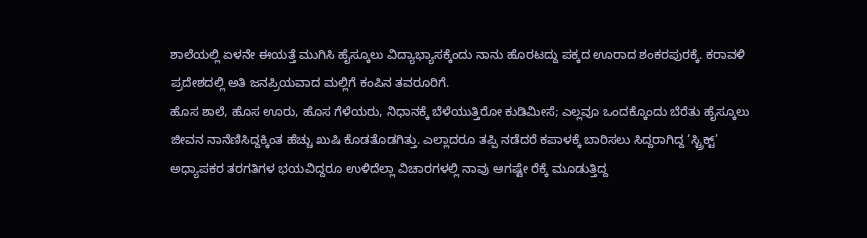ಶಾಲೆಯಲ್ಲಿ ಏಳನೇ ಈಯತ್ತೆ ಮುಗಿಸಿ ಹೈಸ್ಕೂಲು ವಿದ್ಯಾಭ್ಯಾಸಕ್ಕೆಂದು ನಾನು ಹೊರಟದ್ದು ಪಕ್ಕದ ಊರಾದ ಶಂಕರಪುರಕ್ಕೆ. ಕರಾವಳಿ ಪ್ರದೇಶದಲ್ಲಿ ಅತಿ ಜನಪ್ರಿಯವಾದ ಮಲ್ಲಿಗೆ ಕಂಪಿನ ತವರೂರಿಗೆ.
ಹೊಸ ಶಾಲೆ, ಹೊಸ ಊರು, ಹೊಸ ಗೆಳೆಯರು, ನಿಧಾನಕ್ಕೆ ಬೆಳೆಯುತ್ತಿರೋ ಕುಡಿಮೀಸೆ; ಎಲ್ಲವೂ ಒಂದಕ್ಕೊಂದು ಬೆರೆತು ಹೈಸ್ಕೂಲು ಜೀವನ ನಾನೆಣಿಸಿದ್ದಕ್ಕಿಂತ ಹೆಚ್ಚು ಖುಷಿ ಕೊಡತೊಡಗಿತ್ತು. ಎಲ್ಲಾದರೂ ತಪ್ಪಿ ನಡೆದರೆ ಕಪಾಳಕ್ಕೆ ಬಾರಿಸಲು ಸಿದ್ದರಾಗಿದ್ದ ‘ಸ್ಟ್ರಿಕ್ಟ್’ ಅಧ್ಯಾಪಕರ ತರಗತಿಗಳ ಭಯವಿದ್ದರೂ ಉಳಿದೆಲ್ಲಾ ವಿಚಾರಗಳಲ್ಲಿ ನಾವು ಆಗಷ್ಟೇ ರೆಕ್ಕೆ ಮೂಡುತ್ತಿದ್ದ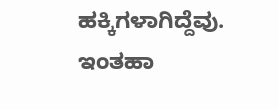ಹಕ್ಕಿಗಳಾಗಿದ್ದೆವು.
ಇಂತಹಾ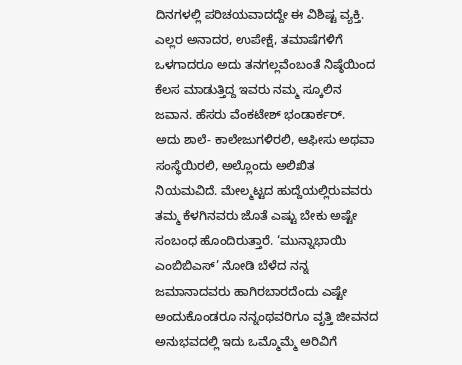ದಿನಗಳಲ್ಲಿ ಪರಿಚಯವಾದದ್ದೇ ಈ ವಿಶಿಷ್ಟ ವ್ಯಕ್ತಿ. ಎಲ್ಲರ ಅನಾದರ, ಉಪೇಕ್ಷೆ, ತಮಾಷೆಗಳಿಗೆ ಒಳಗಾದರೂ ಅದು ತನಗಲ್ಲವೆಂಬಂತೆ ನಿಷ್ಠೆಯಿಂದ ಕೆಲಸ ಮಾಡುತ್ತಿದ್ದ ಇವರು ನಮ್ಮ ಸ್ಕೂಲಿನ ಜವಾನ. ಹೆಸರು ವೆಂಕಟೇಶ್ ಭಂಡಾರ್ಕರ್.
ಅದು ಶಾಲೆ- ಕಾಲೇಜುಗಳಿರಲಿ, ಆಫೀಸು ಅಥವಾ ಸಂಸ್ಥೆಯಿರಲಿ, ಅಲ್ಲೊಂದು ಅಲಿಖಿತ ನಿಯಮವಿದೆ. ಮೇಲ್ಮಟ್ಟದ ಹುದ್ದೆಯಲ್ಲಿರುವವರು ತಮ್ಮ ಕೆಳಗಿನವರು ಜೊತೆ ಎಷ್ಟು ಬೇಕು ಅಷ್ಟೇ ಸಂಬಂಧ ಹೊಂದಿರುತ್ತಾರೆ. ‘ಮುನ್ನಾಭಾಯಿ ಎಂಬಿಬಿಎಸ್’ ನೋಡಿ ಬೆಳೆದ ನನ್ನ ಜಮಾನಾದವರು ಹಾಗಿರಬಾರದೆಂದು ಎಷ್ಟೇ ಅಂದುಕೊಂಡರೂ ನನ್ನಂಥವರಿಗೂ ವೃತ್ತಿ ಜೀವನದ ಅನುಭವದಲ್ಲಿ ಇದು ಒಮ್ಮೊಮ್ಮೆ ಅರಿವಿಗೆ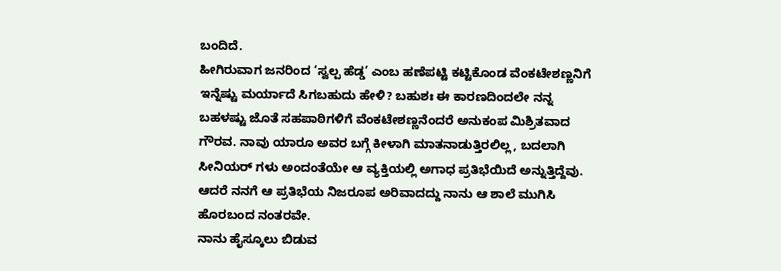ಬಂದಿದೆ.
ಹೀಗಿರುವಾಗ ಜನರಿಂದ ‘ಸ್ವಲ್ಪ ಹೆಡ್ಡ’ ಎಂಬ ಹಣೆಪಟ್ಟಿ ಕಟ್ಟಿಕೊಂಡ ವೆಂಕಟೇಶಣ್ಣನಿಗೆ ಇನ್ನೆಷ್ಟು ಮರ್ಯಾದೆ ಸಿಗಬಹುದು ಹೇಳಿ? ಬಹುಶಃ ಈ ಕಾರಣದಿಂದಲೇ ನನ್ನ ಬಹಳಷ್ಟು ಜೊತೆ ಸಹಪಾಠಿಗಳಿಗೆ ವೆಂಕಟೇಶಣ್ಣನೆಂದರೆ ಅನುಕಂಪ ಮಿಶ್ರಿತವಾದ ಗೌರವ. ನಾವು ಯಾರೂ ಅವರ ಬಗ್ಗೆ ಕೀಳಾಗಿ ಮಾತನಾಡುತ್ತಿರಲಿಲ್ಲ, ಬದಲಾಗಿ ಸೀನಿಯರ್ ಗಳು ಅಂದಂತೆಯೇ ಆ ವ್ಯಕ್ತಿಯಲ್ಲಿ ಅಗಾಧ ಪ್ರತಿಭೆಯಿದೆ ಅನ್ನುತ್ತಿದ್ದೆವು. ಆದರೆ ನನಗೆ ಆ ಪ್ರತಿಭೆಯ ನಿಜರೂಪ ಅರಿವಾದದ್ದು ನಾನು ಆ ಶಾಲೆ ಮುಗಿಸಿ ಹೊರಬಂದ ನಂತರವೇ.
ನಾನು ಹೈಸ್ಕೂಲು ಬಿಡುವ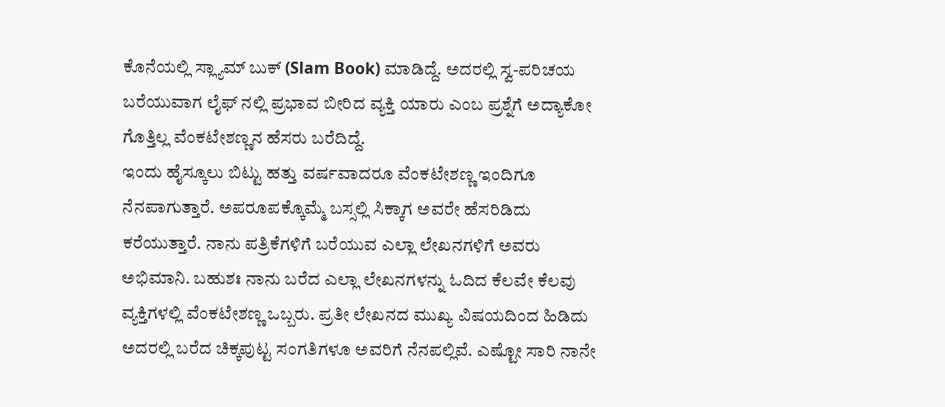ಕೊನೆಯಲ್ಲಿ ಸ್ಲ್ಯಾಮ್ ಬುಕ್ (Slam Book) ಮಾಡಿದ್ದೆ. ಅದರಲ್ಲಿ ಸ್ವ-ಪರಿಚಯ ಬರೆಯುವಾಗ ಲೈಫ್ ನಲ್ಲಿ ಪ್ರಭಾವ ಬೀರಿದ ವ್ಯಕ್ತಿ ಯಾರು ಎಂಬ ಪ್ರಶ್ನೆಗೆ ಅದ್ಯಾಕೋ ಗೊತ್ತಿಲ್ಲ ವೆಂಕಟೇಶಣ್ಣನ ಹೆಸರು ಬರೆದಿದ್ದೆ.
ಇಂದು ಹೈಸ್ಕೂಲು ಬಿಟ್ಟು ಹತ್ತು ವರ್ಷವಾದರೂ ವೆಂಕಟೇಶಣ್ಣ ಇಂದಿಗೂ ನೆನಪಾಗುತ್ತಾರೆ. ಅಪರೂಪಕ್ಕೊಮ್ಮೆ ಬಸ್ಸಲ್ಲಿ ಸಿಕ್ಕಾಗ ಅವರೇ ಹೆಸರಿಡಿದು ಕರೆಯುತ್ತಾರೆ. ನಾನು ಪತ್ರಿಕೆಗಳಿಗೆ ಬರೆಯುವ ಎಲ್ಲಾ ಲೇಖನಗಳಿಗೆ ಅವರು ಅಭಿಮಾನಿ. ಬಹುಶಃ ನಾನು ಬರೆದ ಎಲ್ಲಾ ಲೇಖನಗಳನ್ನು ಓದಿದ ಕೆಲವೇ ಕೆಲವು ವ್ಯಕ್ತಿಗಳಲ್ಲಿ ವೆಂಕಟೇಶಣ್ಣ ಒಬ್ಬರು. ಪ್ರತೀ ಲೇಖನದ ಮುಖ್ಯ ವಿಷಯದಿಂದ ಹಿಡಿದು ಅದರಲ್ಲಿ ಬರೆದ ಚಿಕ್ಕಪುಟ್ಟ ಸಂಗತಿಗಳೂ ಅವರಿಗೆ ನೆನಪಲ್ಲಿವೆ. ಎಷ್ಟೋ ಸಾರಿ ನಾನೇ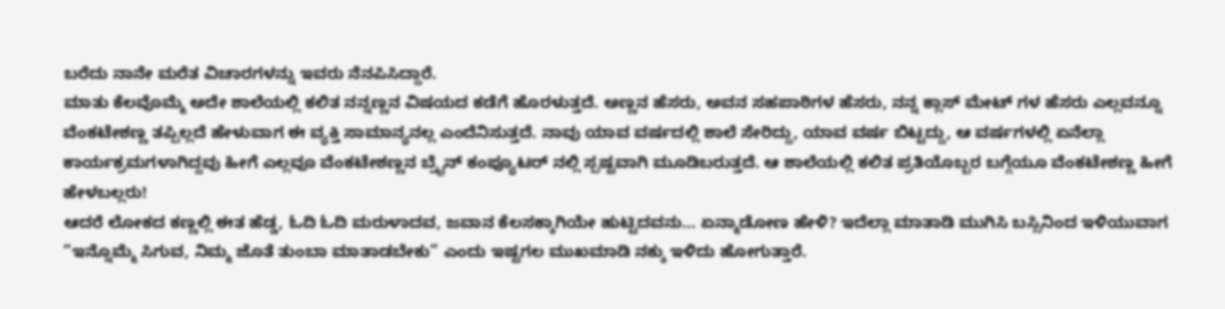ಬರೆದು ನಾನೇ ಮರೆತ ವಿಚಾರಗಳನ್ನು ಇವರು ನೆನಪಿಸಿದ್ದಾರೆ.
ಮಾತು ಕೆಲವೊಮ್ಮೆ ಅದೇ ಶಾಲೆಯಲ್ಲಿ ಕಲಿತ ನನ್ನಣ್ಣನ ವಿಷಯದ ಕಡೆಗೆ ಹೊರಳುತ್ತದೆ. ಅಣ್ಣನ ಹೆಸರು, ಅವನ ಸಹಪಾಠಿಗಳ ಹೆಸರು, ನನ್ನ ಕ್ಲಾಸ್ ಮೇಟ್ ಗಳ ಹೆಸರು ಎಲ್ಲವನ್ನೂ ವೆಂಕಟೇಶಣ್ಣ ತಪ್ಪಿಲ್ಲದೆ ಹೇಳುವಾಗ ಈ ವ್ಯಕ್ತಿ ಸಾಮಾನ್ಯನಲ್ಲ ಎಂದೆನಿಸುತ್ತದೆ. ನಾವು ಯಾವ ವರ್ಷದಲ್ಲಿ ಶಾಲೆ ಸೇರಿದ್ದು, ಯಾವ ವರ್ಷ ಬಿಟ್ಟದ್ದು, ಆ ವರ್ಷಗಳಲ್ಲಿ ಏನೆಲ್ಲಾ ಕಾರ್ಯಕ್ರಮಗಳಾಗಿದ್ದವು ಹೀಗೆ ಎಲ್ಲವೂ ವೆಂಕಟೇಶಣ್ಣನ ಬ್ರೈನ್ ಕಂಪ್ಯೂಟರ್ ನಲ್ಲಿ ಸ್ಪಷ್ಟವಾಗಿ ಮೂಡಿಬರುತ್ತದೆ. ಆ ಶಾಲೆಯಲ್ಲಿ ಕಲಿತ ಪ್ರತಿಯೊಬ್ಬರ ಬಗ್ಗೆಯೂ ವೆಂಕಟೇಶಣ್ಣ ಹೀಗೆ ಹೇಳಬಲ್ಲರು!
ಆದರೆ ಲೋಕದ ಕಣ್ಣಲ್ಲಿ ಈತ ಹೆಡ್ಡ, ಓದಿ ಓದಿ ಮರುಳಾದವ, ಜವಾನ ಕೆಲಸಕ್ಕಾಗಿಯೇ ಹುಟ್ಟಿದವನು… ಏನ್ಮಾಡೋಣ ಹೇಳಿ? ಇದೆಲ್ಲಾ ಮಾತಾಡಿ ಮುಗಿಸಿ ಬಸ್ಸಿನಿಂದ ಇಳಿಯುವಾಗ “ಇನ್ನೊಮ್ಮೆ ಸಿಗುವ, ನಿಮ್ಮ ಜೊತೆ ತುಂಬಾ ಮಾತಾಡಬೇಕು” ಎಂದು ಇಷ್ಟಗಲ ಮುಖಮಾಡಿ ನಕ್ಕು ಇಳಿದು ಹೋಗುತ್ತಾರೆ.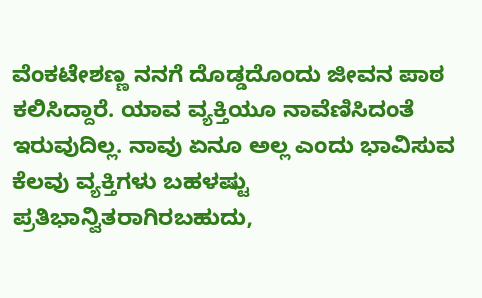ವೆಂಕಟೇಶಣ್ಣ ನನಗೆ ದೊಡ್ಡದೊಂದು ಜೀವನ ಪಾಠ ಕಲಿಸಿದ್ದಾರೆ. ಯಾವ ವ್ಯಕ್ತಿಯೂ ನಾವೆಣಿಸಿದಂತೆ ಇರುವುದಿಲ್ಲ. ನಾವು ಏನೂ ಅಲ್ಲ ಎಂದು ಭಾವಿಸುವ ಕೆಲವು ವ್ಯಕ್ತಿಗಳು ಬಹಳಷ್ಟು ಪ್ರತಿಭಾನ್ವಿತರಾಗಿರಬಹುದು,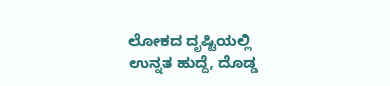ಲೋಕದ ದೃಷ್ಟಿಯಲ್ಲಿ ಉನ್ನತ ಹುದ್ದೆ, ದೊಡ್ಡ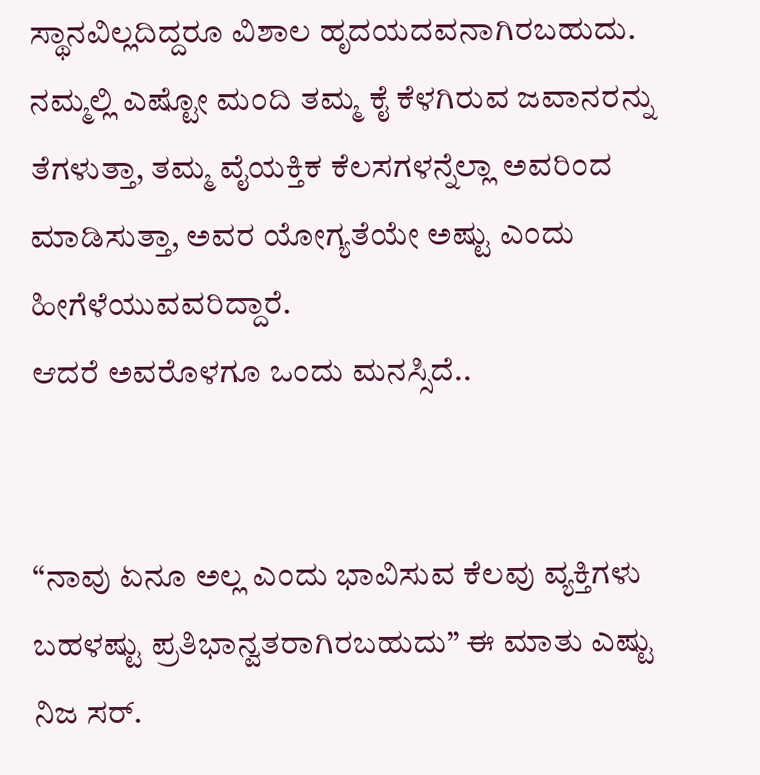ಸ್ಥಾನವಿಲ್ಲದಿದ್ದರೂ ವಿಶಾಲ ಹೃದಯದವನಾಗಿರಬಹುದು. ನಮ್ಮಲ್ಲಿ ಎಷ್ಟೋ ಮಂದಿ ತಮ್ಮ ಕೈ ಕೆಳಗಿರುವ ಜವಾನರನ್ನು ತೆಗಳುತ್ತಾ, ತಮ್ಮ ವೈಯಕ್ತಿಕ ಕೆಲಸಗಳನ್ನೆಲ್ಲಾ ಅವರಿಂದ ಮಾಡಿಸುತ್ತಾ, ಅವರ ಯೋಗ್ಯತೆಯೇ ಅಷ್ಟು ಎಂದು ಹೀಗೆಳೆಯುವವರಿದ್ದಾರೆ.
ಆದರೆ ಅವರೊಳಗೂ ಒಂದು ಮನಸ್ಸಿದೆ..


“ನಾವು ಏನೂ ಅಲ್ಲ ಎಂದು ಭಾವಿಸುವ ಕೆಲವು ವ್ಯಕ್ತಿಗಳು ಬಹಳಷ್ಟು ಪ್ರತಿಭಾನ್ವತರಾಗಿರಬಹುದು” ಈ ಮಾತು ಎಷ್ಟು ನಿಜ ಸರ್.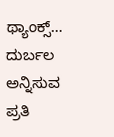ಥ್ಯಾಂಕ್ಸ್…
ದುರ್ಬಲ ಅನ್ನಿಸುವ ಪ್ರತಿ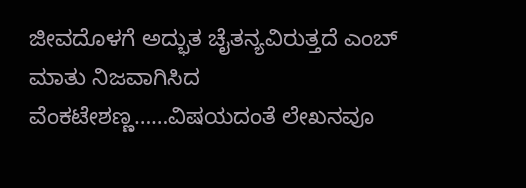ಜೀವದೊಳಗೆ ಅದ್ಭುತ ಚೈತನ್ಯವಿರುತ್ತದೆ ಎಂಬ್ ಮಾತು ನಿಜವಾಗಿಸಿದ ವೆಂಕಟೇಶಣ್ಣ……ವಿಷಯದಂತೆ ಲೇಖನವೂ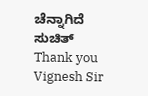ಚೆನ್ನಾಗಿದೆ ಸುಚಿತ್
Thank you Vignesh Sir